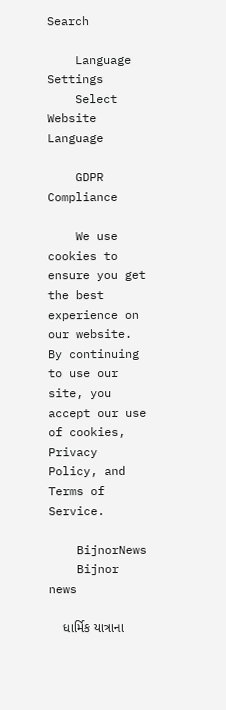Search

    Language Settings
    Select Website Language

    GDPR Compliance

    We use cookies to ensure you get the best experience on our website. By continuing to use our site, you accept our use of cookies, Privacy Policy, and Terms of Service.

    BijnorNews
    Bijnor news

    ધાર્મિક યાત્રાના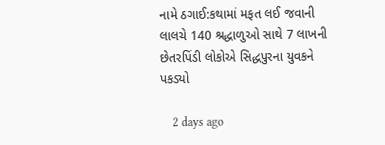નામે ઠગાઈ:કથામાં મફત લઈ જવાની લાલચે 140 શ્રદ્ધાળુઓ સાથે 7 લાખની છેતરપિંડી લોકોએ સિદ્ધપુરના યુવકને પકડ્યો

    2 days ago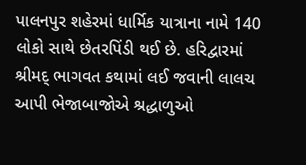પાલનપુર શહેરમાં ધાર્મિક યાત્રાના નામે 140 લોકો સાથે છેતરપિંડી થઈ છે. હરિદ્વારમાં શ્રીમદ્ ભાગવત કથામાં લઈ જવાની લાલચ આપી ભેજાબાજોએ શ્રદ્ધાળુઓ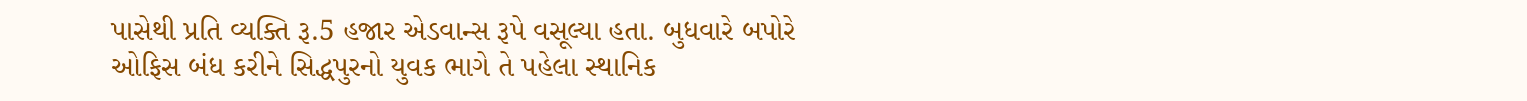પાસેથી પ્રતિ વ્યક્તિ રૂ.5 હજાર એડવાન્સ રૂપે વસૂલ્યા હતા. બુધવારે બપોરે ઓફિસ બંધ કરીને સિદ્ધપુરનો યુવક ભાગે તે પહેલા સ્થાનિક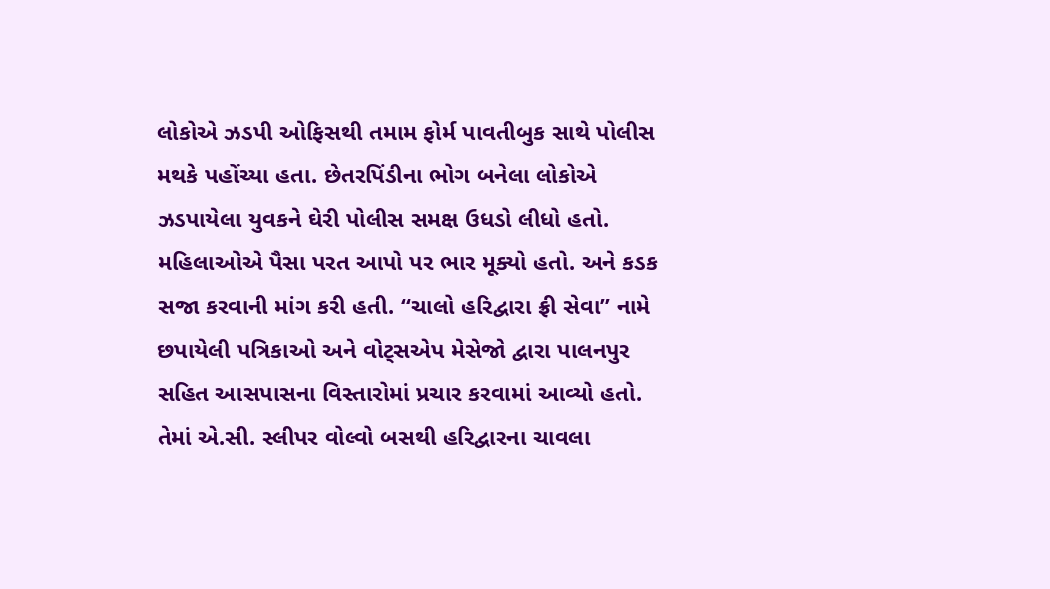લોકોએ ઝડપી ઓફિસથી તમામ ફોર્મ પાવતીબુક સાથે પોલીસ મથકે પહોંચ્યા હતા. છેતરપિંડીના ભોગ બનેલા લોકોએ ઝડપાયેલા યુવકને ઘેરી પોલીસ સમક્ષ ઉધડો લીધો હતો. મહિલાઓએ પૈસા પરત આપો પર ભાર મૂક્યો હતો. અને કડક સજા કરવાની માંગ કરી હતી. “ચાલો હરિદ્વારા ફ્રી સેવા” નામે છપાયેલી પત્રિકાઓ અને વોટ્સએપ મેસેજો દ્વારા પાલનપુર સહિત આસપાસના વિસ્તારોમાં પ્રચાર કરવામાં આવ્યો હતો. તેમાં એ.સી. સ્લીપર વોલ્વો બસથી હરિદ્વારના ચાવલા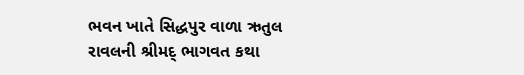ભવન ખાતે સિદ્ધપુર વાળા ઋતુલ રાવલની શ્રીમદ્ ભાગવત કથા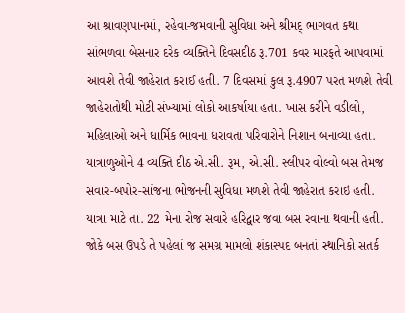આ શ્રાવણપાનમાં, રહેવા-જમવાની સુવિધા અને શ્રીમદ્ ભાગવત કથા સાંભળવા બેસનાર દરેક વ્યક્તિને દિવસદીઠ રૂ.701 કવર મારફતે આપવામાં આવશે તેવી જાહેરાત કરાઈ હતી. 7 દિવસમાં કુલ રૂ.4907 પરત મળશે તેવી જાહેરાતોથી મોટી સંખ્યામાં લોકો આકર્ષાયા હતા. ખાસ કરીને વડીલો, મહિલાઓ અને ધાર્મિક ભાવના ધરાવતા પરિવારોને નિશાન બનાવ્યા હતા. યાત્રાળુઓને 4 વ્યક્તિ દીઠ એ.સી. રૂમ, એ.સી. સ્લીપર વોલ્વો બસ તેમજ સવાર-બપોર-સાંજના ભોજનની સુવિધા મળશે તેવી જાહેરાત કરાઇ હતી. યાત્રા માટે તા. 22 મેના રોજ સવારે હરિદ્વાર જવા બસ રવાના થવાની હતી. જોકે બસ ઉપડે તે પહેલાં જ સમગ્ર મામલો શંકાસ્પદ બનતાં સ્થાનિકો સતર્ક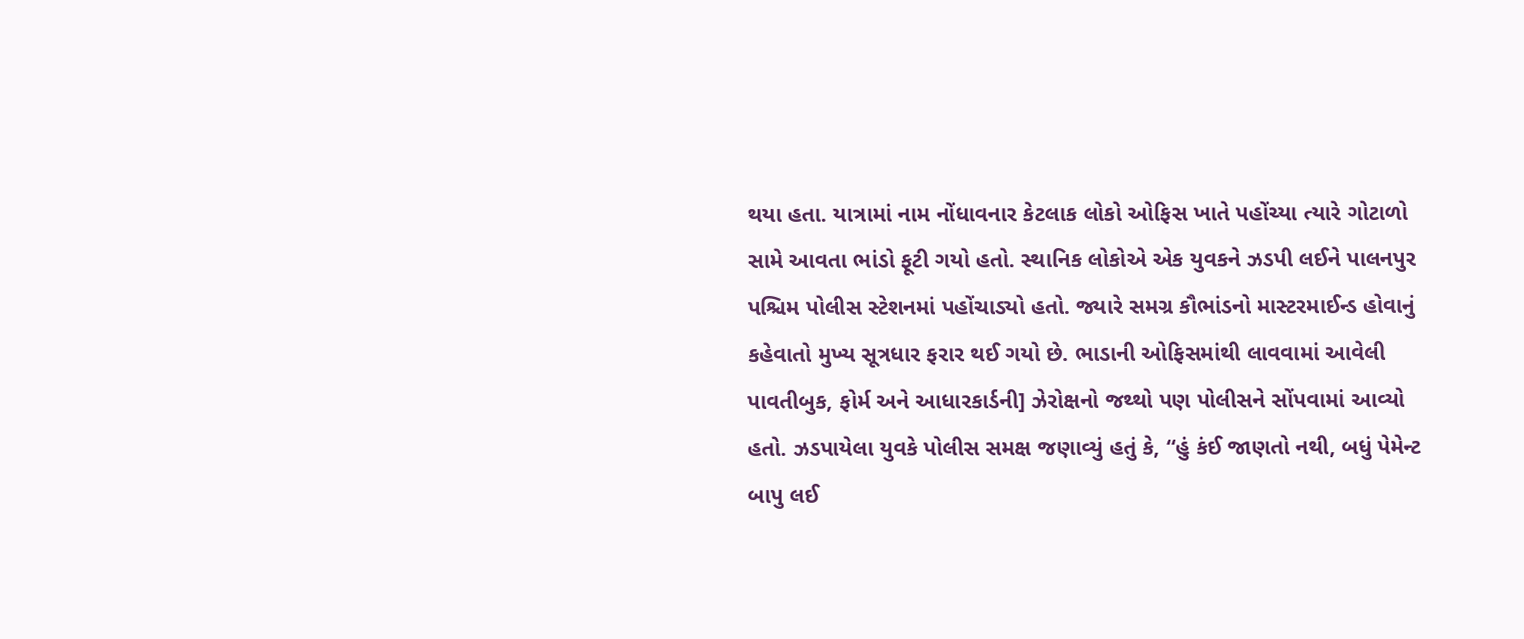થયા હતા. યાત્રામાં નામ નોંધાવનાર કેટલાક લોકો ઓફિસ ખાતે પહોંચ્યા ત્યારે ગોટાળો સામે આવતા ભાંડો ફૂટી ગયો હતો. સ્થાનિક લોકોએ એક યુવકને ઝડપી લઈને પાલનપુર પશ્ચિમ પોલીસ સ્ટેશનમાં પહોંચાડ્યો હતો. જ્યારે સમગ્ર કૌભાંડનો માસ્ટરમાઈન્ડ હોવાનું કહેવાતો મુખ્ય સૂત્રધાર ફરાર થઈ ગયો છે. ભાડાની ઓફિસમાંથી લાવવામાં આવેલી પાવતીબુક, ફોર્મ અને આધારકાર્ડની] ઝેરોક્ષનો જથ્થો પણ પોલીસને સોંપવામાં આવ્યો હતો. ઝડપાયેલા યુવકે પોલીસ સમક્ષ જણાવ્યું હતું કે, “હું કંઈ જાણતો નથી, બધું પેમેન્ટ બાપુ લઈ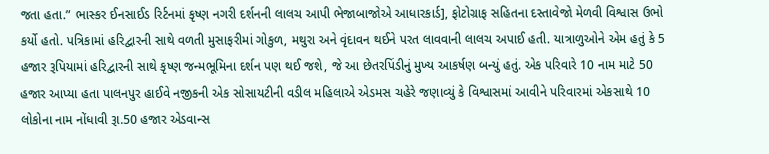જતા હતા.” ભાસ્કર ઈનસાઈડ રિર્ટનમાં કૃષ્ણ નગરી દર્શનની લાલચ આપી ભેજાબાજોએ આધારકાર્ડ], ફોટોગ્રાફ સહિતના દસ્તાવેજો મેળવી વિશ્વાસ ઉભો કર્યો હતો. પત્રિકામાં હરિદ્વારની સાથે વળતી મુસાફરીમાં ગોકુળ, મથુરા અને વૃંદાવન થઈને પરત લાવવાની લાલચ અપાઈ હતી. યાત્રાળુઓને એમ હતું કે 5 હજાર રૂપિયામાં હરિદ્વારની સાથે કૃષ્ણ જન્મભૂમિના દર્શન પણ થઈ જશે, જે આ છેતરપિંડીનું મુખ્ય આકર્ષણ બન્યું હતું. એક પરિવારે 10 નામ માટે 50 હજાર આપ્યા હતા પાલનપુર હાઈવે નજીકની એક સોસાયટીની વડીલ મહિલાએ એડમસ ચહેરે જણાવ્યું કે વિશ્વાસમાં આવીને પરિવારમાં એકસાથે 10 લોકોના નામ નોંધાવી રૂા.50 હજાર એડવાન્સ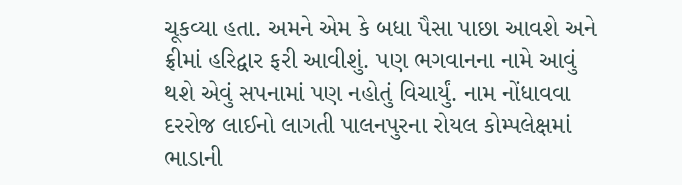ચૂકવ્યા હતા. અમને એમ કે બધા પૈસા પાછા આવશે અને ફ્રીમાં હરિદ્વાર ફરી આવીશું. પણ ભગવાનના નામે આવું થશે એવું સપનામાં પણ નહોતું વિચાર્યું. નામ નોંધાવવા દરરોજ લાઈનો લાગતી પાલનપુરના રોયલ કોમ્પલેક્ષમાં ભાડાની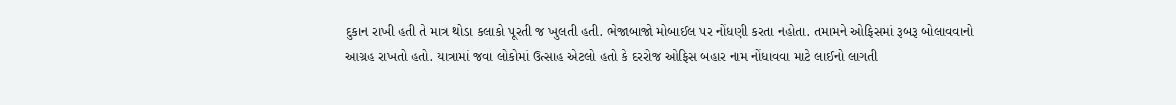દુકાન રાખી હતી તે માત્ર થોડા કલાકો પૂરતી જ ખુલતી હતી. ભેજાબાજો મોબાઈલ પર નોંધણી કરતા નહોતા. તમામને ઓફિસમાં રૂબરૂ બોલાવવાનો આગ્રહ રાખતો હતો. યાત્રામાં જવા લોકોમાં ઉત્સાહ એટલો હતો કે દરરોજ ઓફિસ બહાર નામ નોંધાવવા માટે લાઈનો લાગતી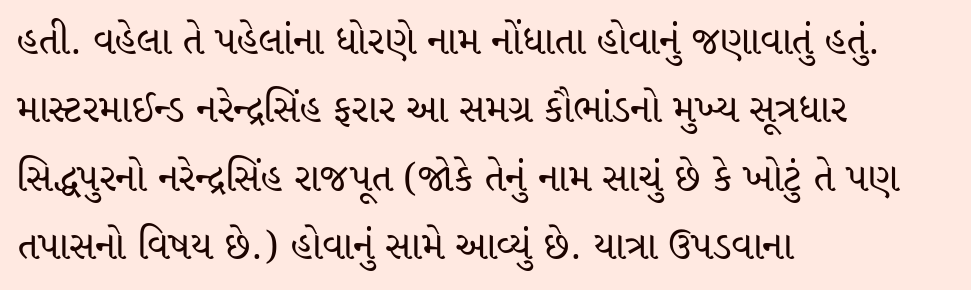હતી. વહેલા તે પહેલાંના ધોરણે નામ નોંધાતા હોવાનું જણાવાતું હતું. માસ્ટરમાઈન્ડ નરેન્દ્રસિંહ ફરાર આ સમગ્ર કૌભાંડનો મુખ્ય સૂત્રધાર સિદ્ધપુરનો નરેન્દ્રસિંહ રાજપૂત (જોકે તેનું નામ સાચું છે કે ખોટું તે પણ તપાસનો વિષય છે.) હોવાનું સામે આવ્યું છે. યાત્રા ઉપડવાના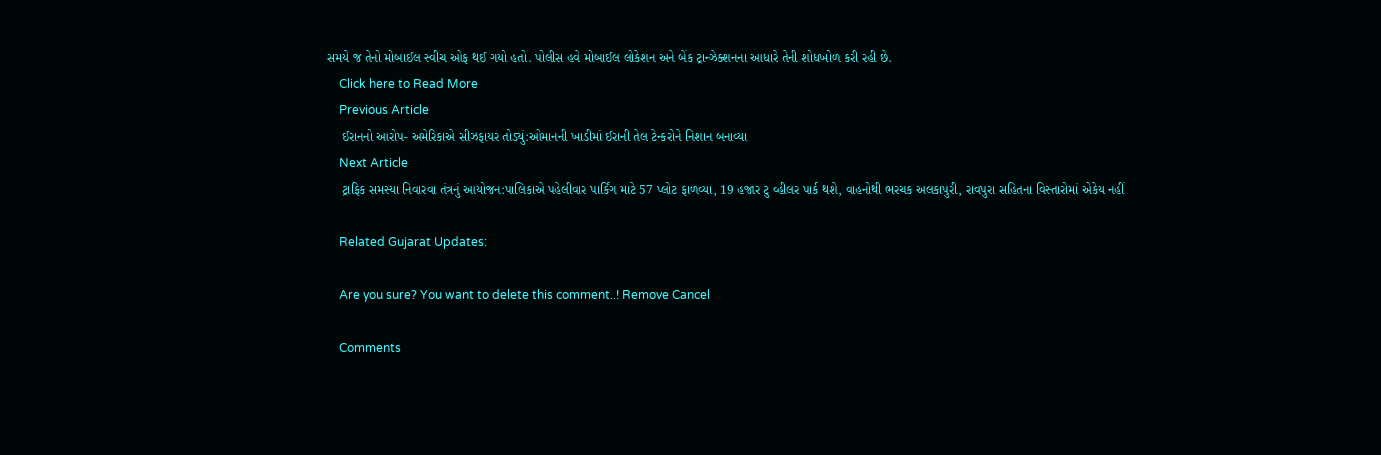સમયે જ તેનો મોબાઈલ સ્વીચ ઓફ થઈ ગયો હતો. પોલીસ હવે મોબાઈલ લોકેશન અને બેંક ટ્રાન્ઝેક્શનના આધારે તેની શોધખોળ કરી રહી છે.
    Click here to Read More
    Previous Article
    ઈરાનનો આરોપ- અમેરિકાએ સીઝફાયર તોડ્યું:ઓમાનની ખાડીમાં ઈરાની તેલ ટેન્કરોને નિશાન બનાવ્યા
    Next Article
    ટ્રાફિક સમસ્યા નિવારવા તંત્રનું આયોજન:પાલિકાએ પહેલીવાર પાર્કિંગ માટે 57 પ્લોટ ફાળવ્યા, 19 હજાર ટુ વ્હીલર પાર્ક થશે, વાહનોથી ભરચક અલકાપુરી, રાવપુરા સહિતના વિસ્તારોમાં એકેય નહીં

    Related Gujarat Updates:

    Are you sure? You want to delete this comment..! Remove Cancel

    Comments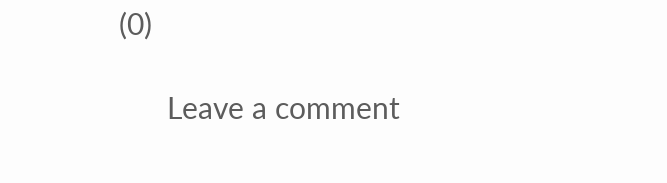(0)

      Leave a comment